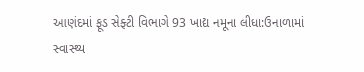આણંદમાં ફૂડ સેફ્ટી વિભાગે 93 ખાદ્ય નમૂના લીધા:ઉનાળામાં સ્વાસ્થ્ય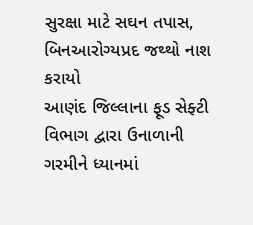સુરક્ષા માટે સઘન તપાસ, બિનઆરોગ્યપ્રદ જથ્થો નાશ કરાયો
આણંદ જિલ્લાના ફૂડ સેફ્ટી વિભાગ દ્વારા ઉનાળાની ગરમીને ધ્યાનમાં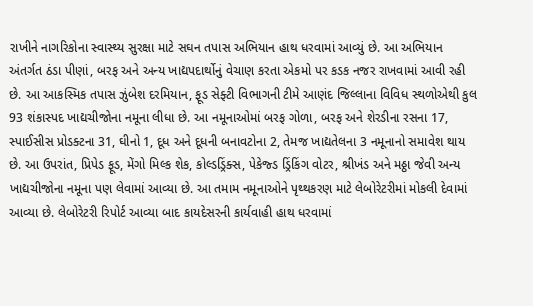રાખીને નાગરિકોના સ્વાસ્થ્ય સુરક્ષા માટે સઘન તપાસ અભિયાન હાથ ધરવામાં આવ્યું છે. આ અભિયાન અંતર્ગત ઠંડા પીણાં, બરફ અને અન્ય ખાદ્યપદાર્થોનું વેચાણ કરતા એકમો પર કડક નજર રાખવામાં આવી રહી છે. આ આકસ્મિક તપાસ ઝુંબેશ દરમિયાન, ફૂડ સેફ્ટી વિભાગની ટીમે આણંદ જિલ્લાના વિવિધ સ્થળોએથી કુલ 93 શંકાસ્પદ ખાદ્યચીજોના નમૂના લીધા છે. આ નમૂનાઓમાં બરફ ગોળા, બરફ અને શેરડીના રસના 17, સ્પાઈસીસ પ્રોડક્ટના 31, ઘીનો 1, દૂધ અને દૂધની બનાવટોના 2, તેમજ ખાદ્યતેલના 3 નમૂનાનો સમાવેશ થાય છે. આ ઉપરાંત, પ્રિપેડ ફૂડ, મેંગો મિલ્ક શેક, કોલ્ડડ્રિંક્સ, પેકેજ્ડ ડ્રિંકિંગ વોટર, શ્રીખંડ અને મઠ્ઠા જેવી અન્ય ખાદ્યચીજોના નમૂના પણ લેવામાં આવ્યા છે. આ તમામ નમૂનાઓને પૃથ્થકરણ માટે લેબોરેટરીમાં મોકલી દેવામાં આવ્યા છે. લેબોરેટરી રિપોર્ટ આવ્યા બાદ કાયદેસરની કાર્યવાહી હાથ ધરવામાં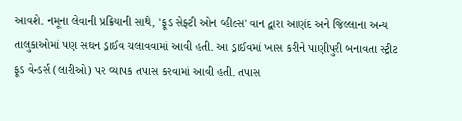આવશે. નમૂના લેવાની પ્રક્રિયાની સાથે, 'ફૂડ સેફ્ટી ઓન વ્હીલ્સ' વાન દ્વારા આણંદ અને જિલ્લાના અન્ય તાલુકાઓમાં પણ સઘન ડ્રાઈવ ચલાવવામાં આવી હતી. આ ડ્રાઈવમાં ખાસ કરીને પાણીપુરી બનાવતા સ્ટ્રીટ ફૂડ વેન્ડર્સ (લારીઓ) પર વ્યાપક તપાસ કરવામાં આવી હતી. તપાસ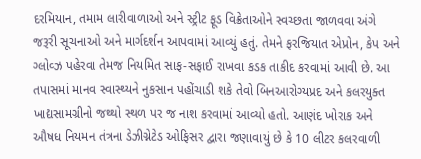દરમિયાન, તમામ લારીવાળાઓ અને સ્ટ્રીટ ફૂડ વિક્રેતાઓને સ્વચ્છતા જાળવવા અંગે જરૂરી સૂચનાઓ અને માર્ગદર્શન આપવામાં આવ્યું હતું. તેમને ફરજિયાત એપ્રોન, કેપ અને ગ્લોવ્ઝ પહેરવા તેમજ નિયમિત સાફ-સફાઈ રાખવા કડક તાકીદ કરવામાં આવી છે. આ તપાસમાં માનવ સ્વાસ્થ્યને નુકસાન પહોંચાડી શકે તેવો બિનઆરોગ્યપ્રદ અને કલરયુક્ત ખાદ્યસામગ્રીનો જથ્થો સ્થળ પર જ નાશ કરવામાં આવ્યો હતો. આણંદ ખોરાક અને ઔષધ નિયમન તંત્રના ડેઝીગ્નેટેડ ઓફિસર દ્વારા જણાવાયું છે કે 10 લીટર કલરવાળી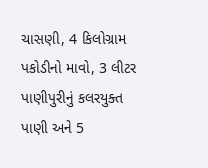ચાસણી, 4 કિલોગ્રામ પકોડીનો માવો, 3 લીટર પાણીપુરીનું કલરયુક્ત પાણી અને 5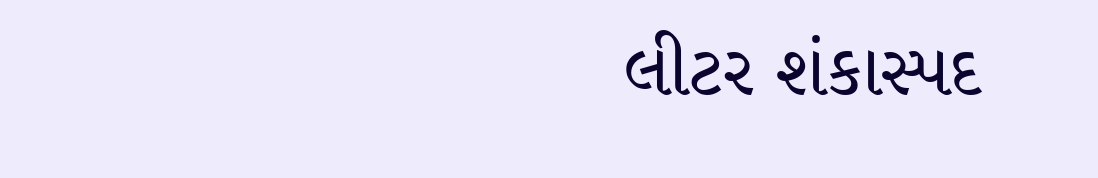લીટર શંકાસ્પદ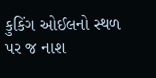કુકિંગ ઓઈલનો સ્થળ પર જ નાશ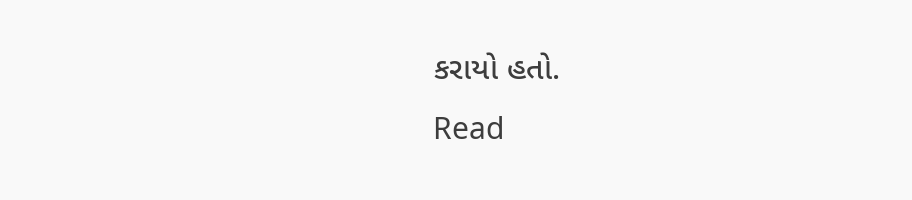કરાયો હતો.
Read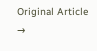Original Article →